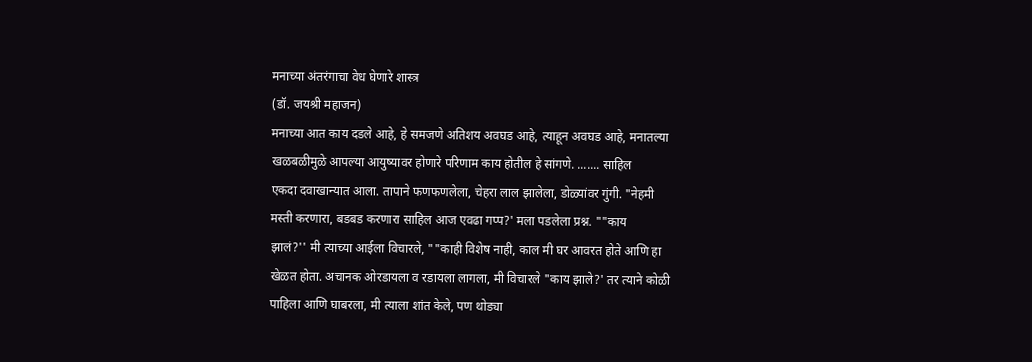मनाच्या अंतरंगाचा वेध घेणारे शास्त्र
(डॉ. जयश्री महाजन)
मनाच्या आत काय दडले आहे, हे समजणे अतिशय अवघड आहे, त्याहून अवघड आहे, मनातल्या
खळबळीमुळे आपल्या आयुष्यावर होणारे परिणाम काय होतील हे सांगणे. ....... साहिल
एकदा दवाखान्यात आला. तापाने फणफणलेला, चेहरा लाल झालेला, डोळ्यांवर गुंगी. "नेहमी
मस्ती करणारा, बडबड करणारा साहिल आज एवढा गप्प?' मला पडलेला प्रश्न. ""काय
झालं?'' मी त्याच्या आईला विचारले, ""काही विशेष नाही, काल मी घर आवरत होते आणि हा
खेळत होता. अचानक ओरडायला व रडायला लागला, मी विचारले "काय झाले?' तर त्याने कोळी
पाहिला आणि घाबरला, मी त्याला शांत केले, पण थोड्या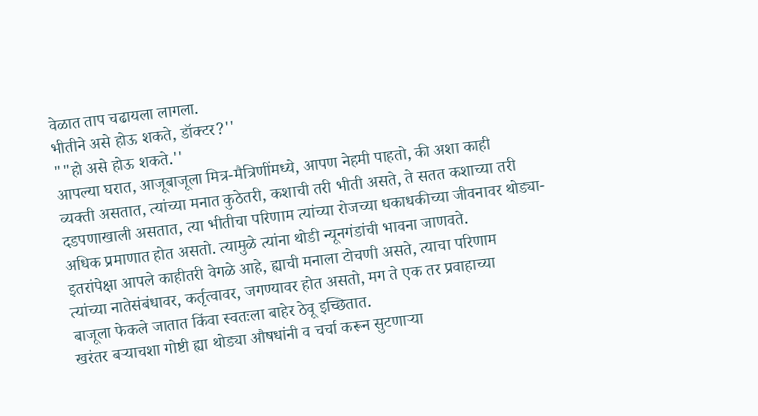वेळात ताप चढायला लागला.
भीतीने असे होऊ शकते, डॉक्टर?''
""हो असे होऊ शकते.''
आपल्या घरात, आजूबाजूला मित्र-मैत्रिणींमध्ये, आपण नेहमी पाहतो, की अशा काही
व्यक्ती असतात, त्यांच्या मनात कुठेतरी, कशाची तरी भीती असते, ते सतत कशाच्या तरी
दडपणाखाली असतात, त्या भीतीचा परिणाम त्यांच्या रोजच्या धकाधकीच्या जीवनावर थोड्या-
अधिक प्रमाणात होत असतो. त्यामुळे त्यांना थोडी न्यूनगंडांची भावना जाणवते.
इतरांपेक्षा आपले काहीतरी वेगळे आहे, ह्याची मनाला टोचणी असते, त्याचा परिणाम
त्यांच्या नातेसंबंधावर, कर्तृत्वावर, जगण्यावर होत असतो, मग ते एक तर प्रवाहाच्या
बाजूला फेकले जातात किंवा स्वतःला बाहेर ठेवू इच्छितात.
खरंतर बऱ्याचशा गोष्टी ह्या थोड्या औषधांनी व चर्चा करून सुटणाऱ्या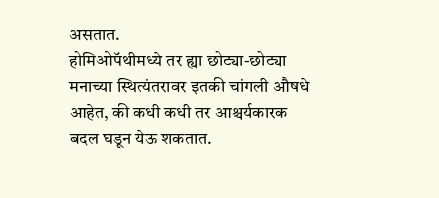असतात.
होमिओपॅथीमध्ये तर ह्या छोट्या-छोट्या मनाच्या स्थित्यंतरावर इतकी चांगली औषधे
आहेत, की कधी कधी तर आश्चर्यकारक बदल घडून येऊ शकतात.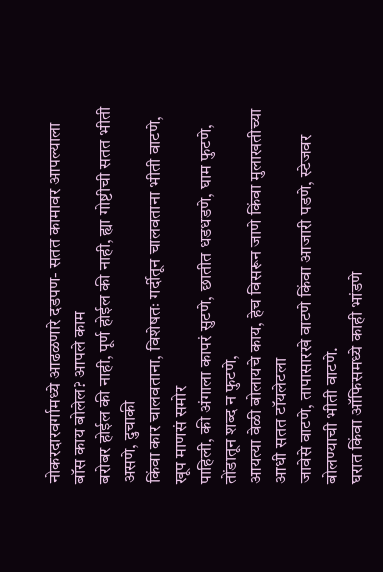नोकरदारवर्गामध्ये आढळणारे दडपण- सतत कामावर आपल्याला बॉस काय बोलेल? आपले काम
बरोबर होईल की नाही, पूर्ण होईल की नाही, ह्या गोष्टीची सतत भीती असणे, दुचाकी
किंवा कार चालवताना, विशेषतः गर्दीतून चालवताना भीती वाटणे, खूप माणसं समोर
पाहिली, की अंगाला कापरं सुटणे, छातीत धडधडणे, घाम फुटणे, तोंडातून शब्द न फुटणे,
आयत्या वेळी बोलायचे काय, हेच विसरून जाणे किंवा मुलाखतीच्या आधी सतत टॉयलेटला
जावेसे वाटणे, तापासारखे वाटणे किंवा आजारी पडणे, स्टेजवर बोलण्याची भीती वाटणे.
घरात किंवा ऑफिसमध्ये काही भांडणे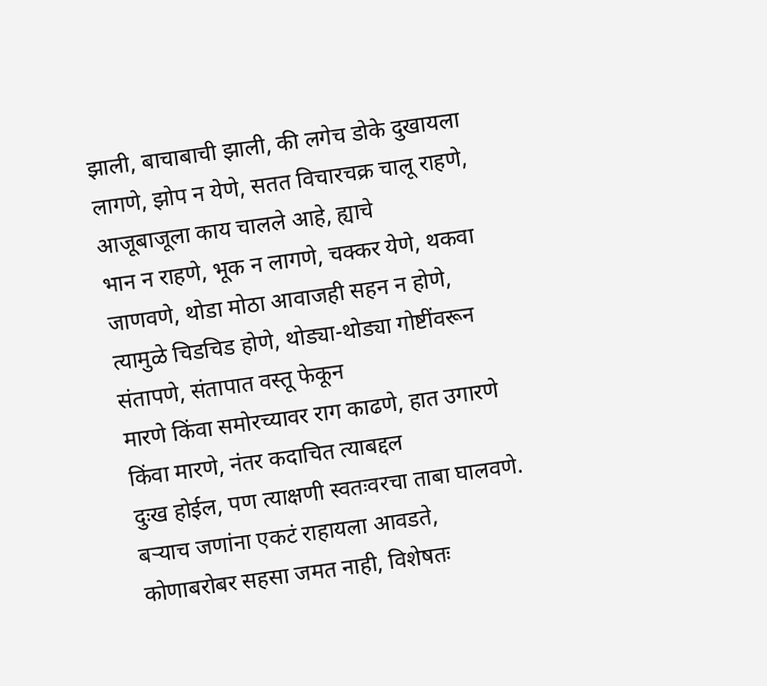झाली, बाचाबाची झाली, की लगेच डोके दुखायला
लागणे, झोप न येणे, सतत विचारचक्र चालू राहणे, आजूबाजूला काय चालले आहे, ह्याचे
भान न राहणे, भूक न लागणे, चक्कर येणे, थकवा जाणवणे, थोडा मोठा आवाजही सहन न होणे,
त्यामुळे चिडचिड होणे, थोड्या-थोड्या गोष्टींवरून संतापणे, संतापात वस्तू फेकून
मारणे किंवा समोरच्यावर राग काढणे, हात उगारणे किंवा मारणे, नंतर कदाचित त्याबद्दल
दुःख होईल, पण त्याक्षणी स्वतःवरचा ताबा घालवणे.
बऱ्याच जणांना एकटं राहायला आवडते, कोणाबरोबर सहसा जमत नाही, विशेषतः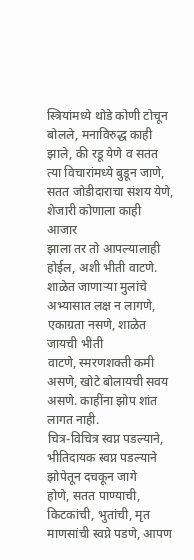स्त्रियांमध्ये थोडे कोणी टोचून बोलले, मनाविरुद्ध काही झाले, की रडू येणे व सतत
त्या विचारांमध्ये बुडून जाणे, सतत जोडीदाराचा संशय येणे, शेजारी कोणाला काही आजार
झाला तर तो आपल्यालाही होईल, अशी भीती वाटणे.
शाळेत जाणाऱ्या मुलांचे अभ्यासात लक्ष न लागणे, एकाग्रता नसणे, शाळेत जायची भीती
वाटणे, स्मरणशक्ती कमी असणे, खोटे बोलायची सवय असणे. काहींना झोप शांत लागत नाही.
चित्र-विचित्र स्वप्न पडल्याने, भीतिदायक स्वप्न पडल्याने झोपेतून दचकून जागे
होणे, सतत पाण्याची, किटकांची, भुतांची, मृत माणसांची स्वप्ने पडणे, आपण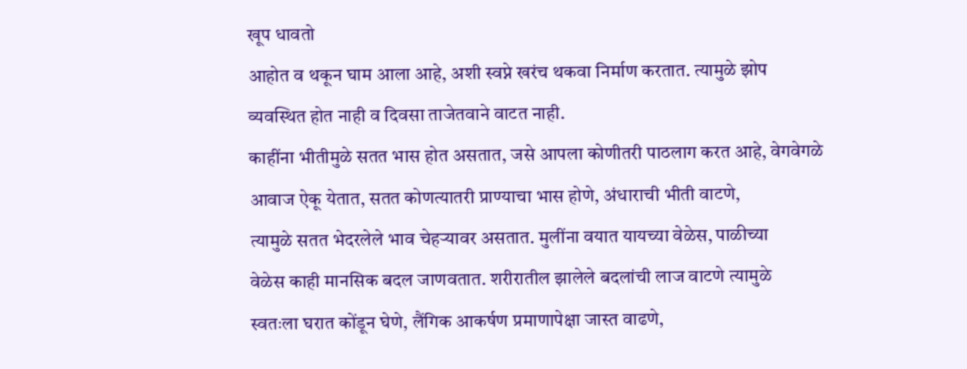खूप धावतो
आहोत व थकून घाम आला आहे, अशी स्वप्ने खरंच थकवा निर्माण करतात. त्यामुळे झोप
व्यवस्थित होत नाही व दिवसा ताजेतवाने वाटत नाही.
काहींना भीतीमुळे सतत भास होत असतात, जसे आपला कोणीतरी पाठलाग करत आहे, वेगवेगळे
आवाज ऐकू येतात, सतत कोणत्यातरी प्राण्याचा भास होणे, अंधाराची भीती वाटणे,
त्यामुळे सतत भेदरलेले भाव चेहऱ्यावर असतात. मुलींना वयात यायच्या वेळेस, पाळीच्या
वेळेस काही मानसिक बदल जाणवतात. शरीरातील झालेले बदलांची लाज वाटणे त्यामुळे
स्वतःला घरात कोंडून घेणे, लैंगिक आकर्षण प्रमाणापेक्षा जास्त वाढणे,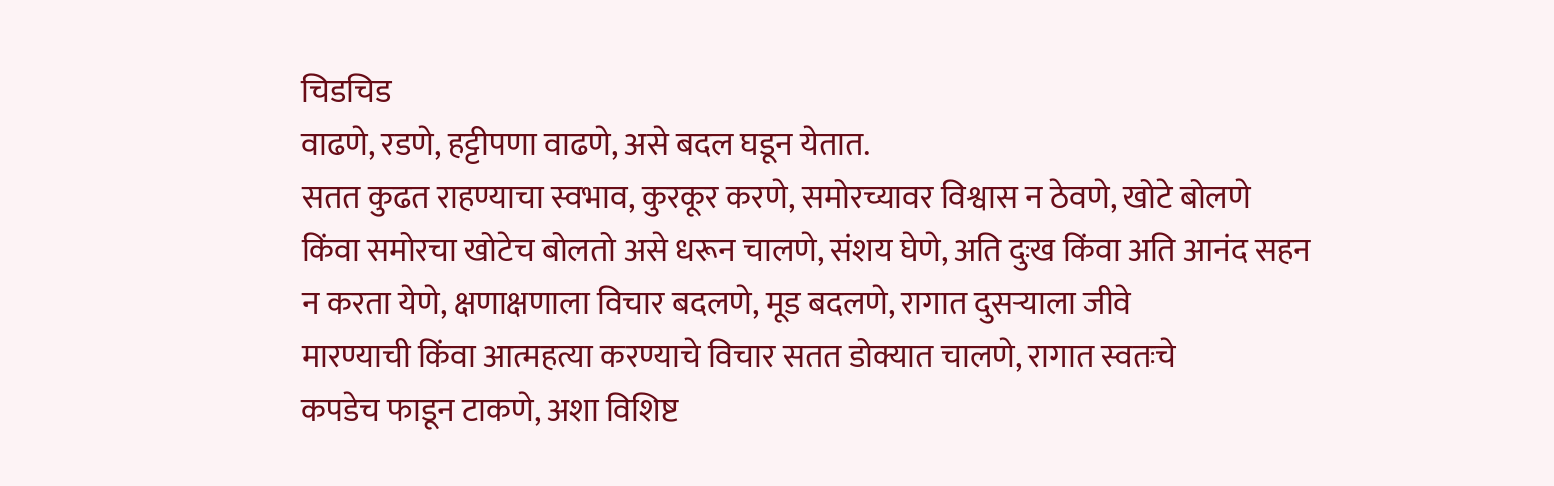चिडचिड
वाढणे, रडणे, हट्टीपणा वाढणे, असे बदल घडून येतात.
सतत कुढत राहण्याचा स्वभाव, कुरकूर करणे, समोरच्यावर विश्वास न ठेवणे, खोटे बोलणे
किंवा समोरचा खोटेच बोलतो असे धरून चालणे, संशय घेणे, अति दुःख किंवा अति आनंद सहन
न करता येणे, क्षणाक्षणाला विचार बदलणे, मूड बदलणे, रागात दुसऱ्याला जीवे
मारण्याची किंवा आत्महत्या करण्याचे विचार सतत डोक्यात चालणे, रागात स्वतःचे
कपडेच फाडून टाकणे, अशा विशिष्ट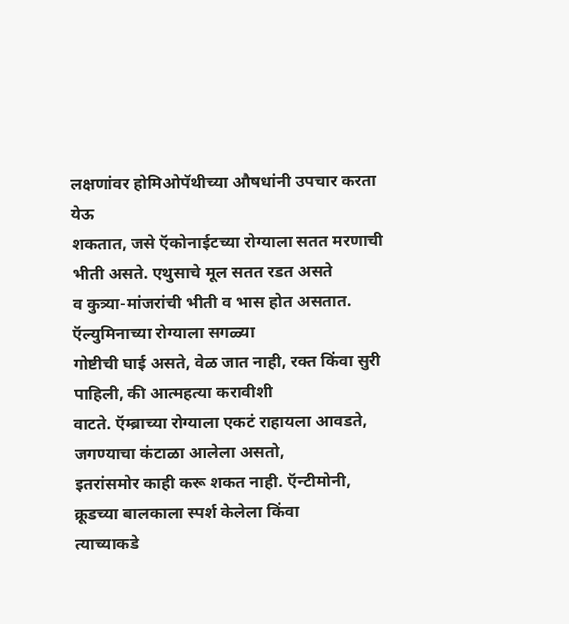लक्षणांवर होमिओपॅथीच्या औषधांनी उपचार करता येऊ
शकतात, जसे ऍकोनाईटच्या रोग्याला सतत मरणाची भीती असते. एथुसाचे मूल सतत रडत असते
व कुत्र्या-मांजरांची भीती व भास होत असतात. ऍल्युमिनाच्या रोग्याला सगळ्या
गोष्टीची घाई असते, वेळ जात नाही, रक्त किंवा सुरी पाहिली, की आत्महत्या करावीशी
वाटते. ऍम्ब्राच्या रोग्याला एकटं राहायला आवडते, जगण्याचा कंटाळा आलेला असतो,
इतरांसमोर काही करू शकत नाही. ऍन्टीमोनी, क्रूडच्या बालकाला स्पर्श केलेला किंवा
त्याच्याकडे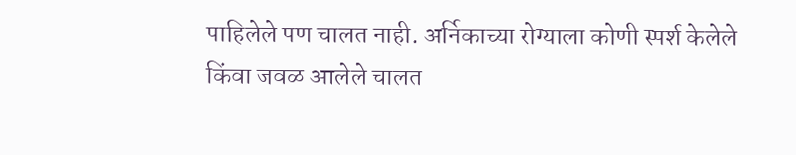पाहिलेले पण चालत नाही. अर्निकाच्या रोग्याला कोणी स्पर्श केलेले
किंवा जवळ आलेले चालत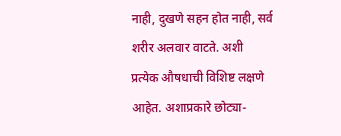नाही, दुखणे सहन होत नाही, सर्व शरीर अलवार वाटते. अशी
प्रत्येक औषधाची विशिष्ट लक्षणे आहेत. अशाप्रकारे छोट्या-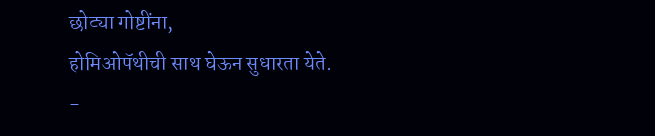छोट्या गोष्टींना,
होमिओपॅथीची साथ घेऊन सुधारता येते.
-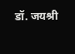डॉ. जयश्री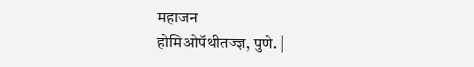महाजन
होमिओपॅथीतज्ज्ञ, पुणे. |